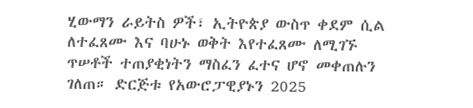ሂውማን ራይትስ ዎች፣ ኢትዮጵያ ውስጥ ቀደም ሲል ለተፈጸሙ እና ባሁኑ ወቅት እየተፈጸሙ ለሚገኙ ጥሠቶች ተጠያቂነትን ማስፈን ፈተና ሆኖ መቀጠሉን ገለጠ። ድርጅቱ የአውሮፓዊያኑን 2025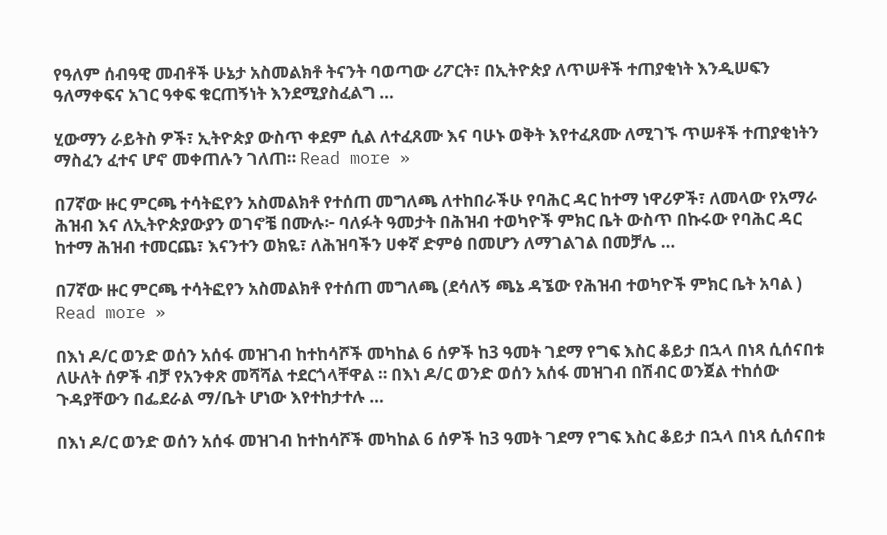የዓለም ሰብዓዊ መብቶች ሁኔታ አስመልክቶ ትናንት ባወጣው ሪፖርት፣ በኢትዮጵያ ለጥሠቶች ተጠያቂነት እንዲሠፍን ዓለማቀፍና አገር ዓቀፍ ቁርጠኝነት እንደሚያስፈልግ …

ሂውማን ራይትስ ዎች፣ ኢትዮጵያ ውስጥ ቀደም ሲል ለተፈጸሙ እና ባሁኑ ወቅት እየተፈጸሙ ለሚገኙ ጥሠቶች ተጠያቂነትን ማስፈን ፈተና ሆኖ መቀጠሉን ገለጠ። Read more »

በ7ኛው ዙር ምርጫ ተሳትፎየን አስመልክቶ የተሰጠ መግለጫ ለተከበራችሁ የባሕር ዳር ከተማ ነዋሪዎች፣ ለመላው የአማራ ሕዝብ እና ለኢትዮጵያውያን ወገኖቼ በሙሉ፦ ባለፉት ዓመታት በሕዝብ ተወካዮች ምክር ቤት ውስጥ በኩሩው የባሕር ዳር ከተማ ሕዝብ ተመርጨ፣ እናንተን ወክዬ፣ ለሕዝባችን ሀቀኛ ድምፅ በመሆን ለማገልገል በመቻሌ …

በ7ኛው ዙር ምርጫ ተሳትፎየን አስመልክቶ የተሰጠ መግለጫ (ደሳለኝ ጫኔ ዳኜው የሕዝብ ተወካዮች ምክር ቤት አባል ) Read more »

በእነ ዶ/ር ወንድ ወሰን አሰፋ መዝገብ ከተከሳሾች መካከል 6 ሰዎች ከ3 ዓመት ገደማ የግፍ እስር ቆይታ በኋላ በነጻ ሲሰናበቱ ለሁለት ሰዎች ብቻ የአንቀጽ መሻሻል ተደርጎላቸዋል ። በእነ ዶ/ር ወንድ ወሰን አሰፋ መዝገብ በሽብር ወንጀል ተከሰው ጉዳያቸውን በፌደራል ማ/ቤት ሆነው እየተከታተሉ …

በእነ ዶ/ር ወንድ ወሰን አሰፋ መዝገብ ከተከሳሾች መካከል 6 ሰዎች ከ3 ዓመት ገደማ የግፍ እስር ቆይታ በኋላ በነጻ ሲሰናበቱ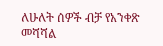ለሁለት ሰዎች ብቻ የአንቀጽ መሻሻል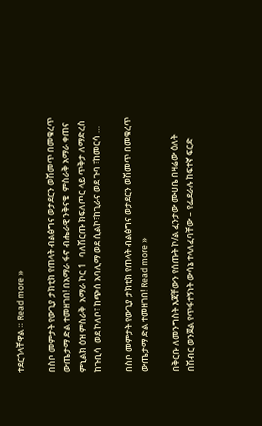ተደርጎላቸዋል ። Read more »

በስቦ መምታት የውጊያ ታክቲክ የጠላት ብልፅግና ወታደርን ወሽመጥ በመቁረጥ ውጤታማ ድል ተመዘገበ! በአማራ ፋኖ ብሔራዊ ንቅናቄ  ምስራቅ አማራ ቀጠና ምኒልክ ዕዝ ምስራቅ  አማራ ኮር 1   ባለሽርጡ ክፍለጦር ላይ ጥቅታ ለማድረስ ከጉቢሳ  ወደ ኮለቦ፣ ከጭሰ አባሊማ ወደ ሲልኮ፣ከጊራና ወደ ጉባ ፣ከመርሳ …

በስቦ መምታት የውጊያ ታክቲክ የጠላት ብልፅግና ወታደርን ወሽመጥ በመቁረጥ ውጤታማ ድል ተመዘገበ! Read more »

በቅርቡ ለመንግስት እጃቸውን የሰጡት ኮ/ል ፈንታው ሙሀቤ በዛሬው ዕለት በሽብር ወንጀል የጥፋተኝነት ውሳኔ ተላለፈባቸው – የፌደራሉ ከፍተኛ ፍርድ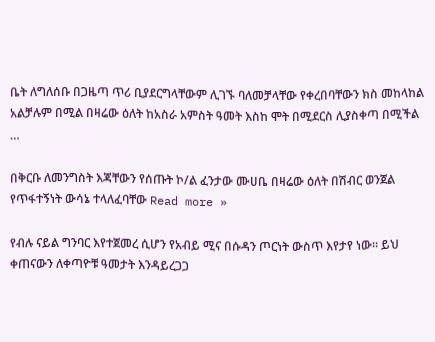ቤት ለግለሰቡ በጋዜጣ ጥሪ ቢያደርግላቸውም ሊገኙ ባለመቻላቸው የቀረበባቸውን ክስ መከላከል አልቻሉም በሚል በዛሬው ዕለት ከአስራ አምስት ዓመት እስከ ሞት በሚደርስ ሊያስቀጣ በሚችል …

በቅርቡ ለመንግስት እጃቸውን የሰጡት ኮ/ል ፈንታው ሙሀቤ በዛሬው ዕለት በሽብር ወንጀል የጥፋተኝነት ውሳኔ ተላለፈባቸው Read more »

የብሉ ናይል ግንባር እየተጀመረ ሲሆን የአብይ ሚና በሱዳን ጦርነት ውስጥ እየታየ ነው። ይህ ቀጠናውን ለቀጣዮቹ ዓመታት እንዳይረጋጋ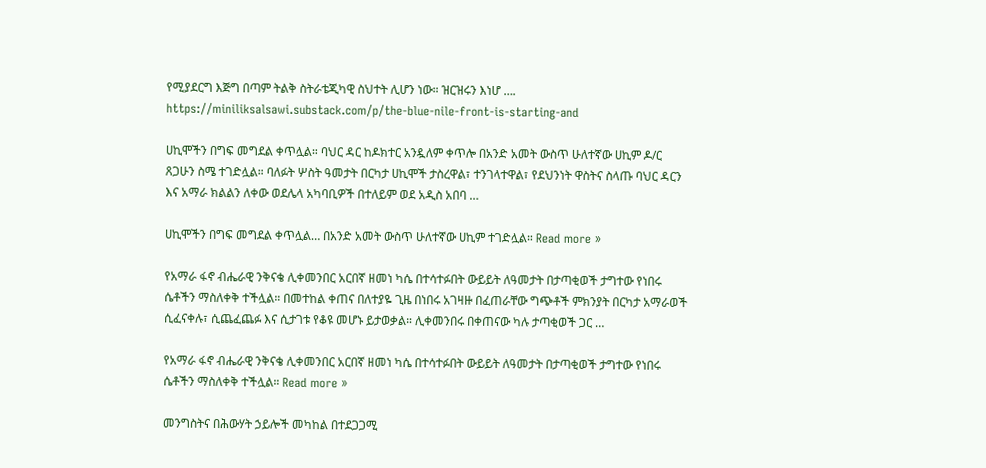የሚያደርግ እጅግ በጣም ትልቅ ስትራቴጂካዊ ስህተት ሊሆን ነው። ዝርዝሩን እነሆ …. https://miniliksalsawi.substack.com/p/the-blue-nile-front-is-starting-and

ሀኪሞችን በግፍ መግደል ቀጥሏል። ባህር ዳር ከዶክተር አንዷለም ቀጥሎ በአንድ አመት ውስጥ ሁለተኛው ሀኪም ዶ/ር ጸጋሁን ስሜ ተገድሏል። ባለፉት ሦስት ዓመታት በርካታ ሀኪሞች ታስረዋል፣ ተንገላተዋል፣ የደህንነት ዋስትና ስላጡ ባህር ዳርን እና አማራ ክልልን ለቀው ወደሌላ አካባቢዎች በተለይም ወደ አዲስ አበባ …

ሀኪሞችን በግፍ መግደል ቀጥሏል… በአንድ አመት ውስጥ ሁለተኛው ሀኪም ተገድሏል። Read more »

የአማራ ፋኖ ብሔራዊ ንቅናቄ ሊቀመንበር አርበኛ ዘመነ ካሴ በተሳተፉበት ውይይት ለዓመታት በታጣቂወች ታግተው የነበሩ ሴቶችን ማስለቀቅ ተችሏል። በመተከል ቀጠና በለተያዬ ጊዜ በነበሩ አገዛዙ በፈጠራቸው ግጭቶች ምክንያት በርካታ አማራወች ሲፈናቀሉ፣ ሲጨፈጨፉ እና ሲታገቱ የቆዩ መሆኑ ይታወቃል። ሊቀመንበሩ በቀጠናው ካሉ ታጣቂወች ጋር …

የአማራ ፋኖ ብሔራዊ ንቅናቄ ሊቀመንበር አርበኛ ዘመነ ካሴ በተሳተፉበት ውይይት ለዓመታት በታጣቂወች ታግተው የነበሩ ሴቶችን ማስለቀቅ ተችሏል። Read more »

መንግስትና በሕውሃት ኃይሎች መካከል በተደጋጋሚ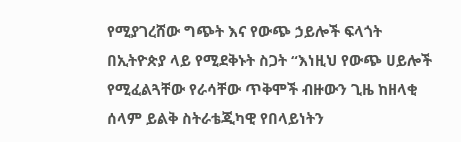የሚያገረሸው ግጭት እና የውጭ ኃይሎች ፍላጎት በኢትዮጵያ ላይ የሚደቅኑት ስጋት “እነዚህ የውጭ ሀይሎች የሚፈልጓቸው የራሳቸው ጥቅሞች ብዙውን ጊዜ ከዘላቂ ሰላም ይልቅ ስትራቴጂካዊ የበላይነትን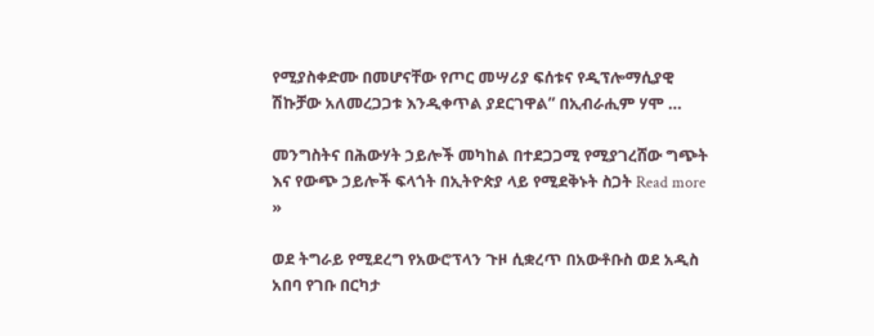የሚያስቀድሙ በመሆናቸው የጦር መሣሪያ ፍሰቱና የዲፕሎማሲያዊ ሽኩቻው አለመረጋጋቱ እንዲቀጥል ያደርገዋል” በኢብራሒም ሃሞ …

መንግስትና በሕውሃት ኃይሎች መካከል በተደጋጋሚ የሚያገረሸው ግጭት እና የውጭ ኃይሎች ፍላጎት በኢትዮጵያ ላይ የሚደቅኑት ስጋት Read more »

ወደ ትግራይ የሚደረግ የአውሮፕላን ጉዞ ሲቋረጥ በአውቶቡስ ወደ አዲስ አበባ የገቡ በርካታ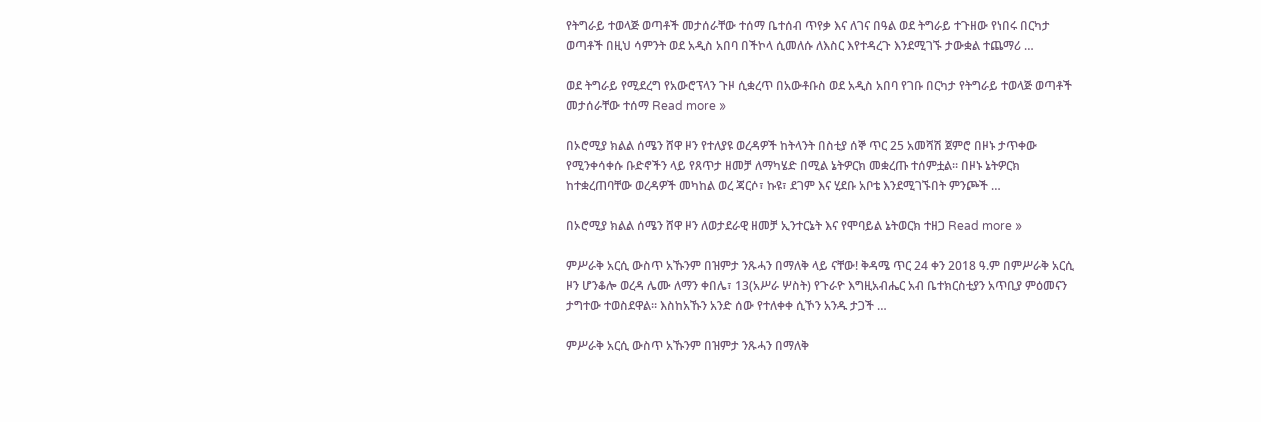የትግራይ ተወላጅ ወጣቶች መታሰራቸው ተሰማ ቤተሰብ ጥየቃ እና ለገና በዓል ወደ ትግራይ ተጉዘው የነበሩ በርካታ ወጣቶች በዚህ ሳምንት ወደ አዲስ አበባ በችኮላ ሲመለሱ ለእስር እየተዳረጉ እንደሚገኙ ታውቋል ተጨማሪ …

ወደ ትግራይ የሚደረግ የአውሮፕላን ጉዞ ሲቋረጥ በአውቶቡስ ወደ አዲስ አበባ የገቡ በርካታ የትግራይ ተወላጅ ወጣቶች መታሰራቸው ተሰማ Read more »

በኦሮሚያ ክልል ሰሜን ሸዋ ዞን የተለያዩ ወረዳዎች ከትላንት በስቲያ ሰኞ ጥር 25 አመሻሽ ጀምሮ በዞኑ ታጥቀው የሚንቀሳቀሱ ቡድኖችን ላይ የጸጥታ ዘመቻ ለማካሄድ በሚል ኔትዎርክ መቋረጡ ተሰምቷል። በዞኑ ኔትዎርክ ከተቋረጠባቸው ወረዳዎች መካከል ወረ ጃርሶ፣ ኩዩ፣ ደገም እና ሂደቡ አቦቴ እንደሚገኙበት ምንጮች …

በኦሮሚያ ክልል ሰሜን ሸዋ ዞን ለወታደራዊ ዘመቻ ኢንተርኔት እና የሞባይል ኔትወርክ ተዘጋ Read more »

ምሥራቅ አርሲ ውስጥ አኹንም በዝምታ ንጹሓን በማለቅ ላይ ናቸው! ቅዳሜ ጥር 24 ቀን 2018 ዓ.ም በምሥራቅ አርሲ ዞን ሆንቆሎ ወረዳ ሌሙ ለማን ቀበሌ፣ 13(አሥራ ሦስት) የጉራዮ እግዚአብሔር አብ ቤተክርስቲያን አጥቢያ ምዕመናን ታግተው ተወስደዋል። እስከአኹን አንድ ሰው የተለቀቀ ሲኾን አንዱ ታጋች …

ምሥራቅ አርሲ ውስጥ አኹንም በዝምታ ንጹሓን በማለቅ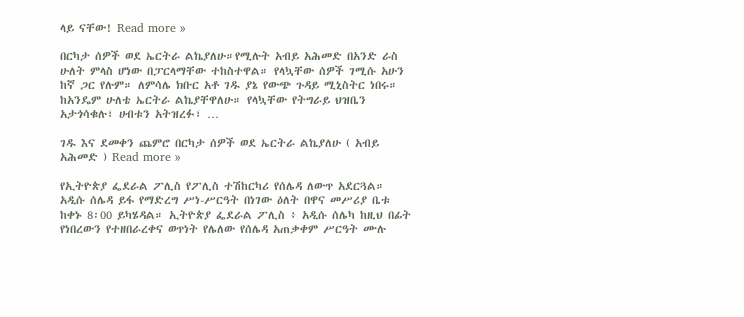ላይ ናቸው! Read more »

በርካታ ሰዎች ወደ ኤርትራ ልኬያለሁ።የሚሉት አብይ አሕመድ በአንድ ራስ ሁለት ምላስ ሆነው በፓርላማቸው ተከስተዋል። የላኳቸው ሰዎች ገሚሱ አሁን ከኛ ጋር የሉም። ለምሳሌ ክቡር አቶ ገዱ ያኔ የውጭ ጉዳይ ሚኒስትር ነበሩ። ከአንዴም ሁለቴ ኤርትራ ልኬያቸዋለሁ። የላኳቸው የትግራይ ህዝቤን አታጎሳቁሉ፣ ሀብቱን አትዝረፉ፣ …

ገዱ እና ደመቀን ጨምሮ በርካታ ሰዎች ወደ ኤርትራ ልኬያለሁ ( አብይ አሕመድ ) Read more »

የኢትዮጵያ ፌደራል ፖሊስ የፖሊስ ተሽከርካሪ የሰሌዳ ለውጥ አደርጓል። አዲሱ ሰሌዳ ይፋ የማድረግ ሥነ-ሥርዓት በነገው ዕለት በዋና መሥሪያ ቤቱ ከቀኑ 8፡00 ይካሄዳል። ኢትዮጵያ ፌደራል ፖሊስ ፥ አዲሱ ሰሌካ ከዚህ በፊት የነበረውን የተዘበራረቀና ወጥነት የሌለው የሰሌዳ አጠቃቀም ሥርዓት ሙሉ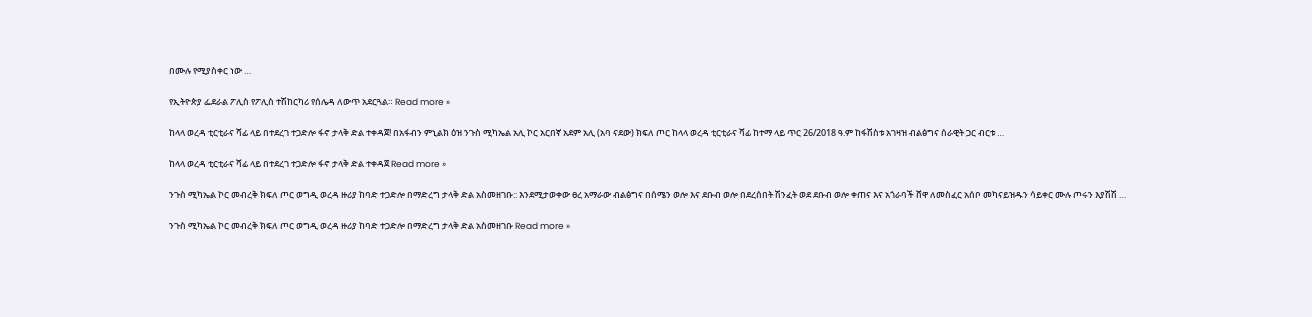በሙሉ የሚያስቀር ነው …

የኢትዮጵያ ፌደራል ፖሊስ የፖሊስ ተሽከርካሪ የሰሌዳ ለውጥ አደርጓል። Read more »

ከላላ ወረዳ ቲርቲራና ሻፊ ላይ በተደረገ ተጋድሎ ፋኖ ታላቅ ድል ተቀዳጀ! በአፋብን ምኒልክ ዕዝ ንጉስ ሚካኤል አሊ ኮር አርበኛ አደም አሊ (አባ ናደው) ክፍለ ጦር ከላላ ወረዳ ቲርቲራና ሻፊ ከተማ ላይ ጥር 26/2018 ዓ.ም ከፋሽስቱ አገዛዝ ብልፅግና ሰራዊት ጋር ብርቱ …

ከላላ ወረዳ ቲርቲራና ሻፊ ላይ በተደረገ ተጋድሎ ፋኖ ታላቅ ድል ተቀዳጀ Read more »

ንጉስ ሚካኤል ኮር መብረቅ ክፍለ ጦር ወግዲ ወረዳ ዙሪያ ከባድ ተጋድሎ በማድረግ ታላቅ ድል አስመዘገቡ:: እንደሚታወቀው ፀረ አማራው ብልፅግና በሰሜን ወሎ እና ደቡብ ወሎ በደረሰበት ሽንፈት ወደ ደቡብ ወሎ ቀጠና እና አጎራባች ሸዋ ለመስፈር አሰቦ መካናይዝዱን ሳይቀር ሙሉ ጦሩን እያሽሽ …

ንጉስ ሚካኤል ኮር መብረቅ ክፍለ ጦር ወግዲ ወረዳ ዙሪያ ከባድ ተጋድሎ በማድረግ ታላቅ ድል አስመዘገቡ Read more »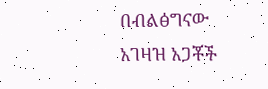በብልፅግናው አገዛዝ አጋቾች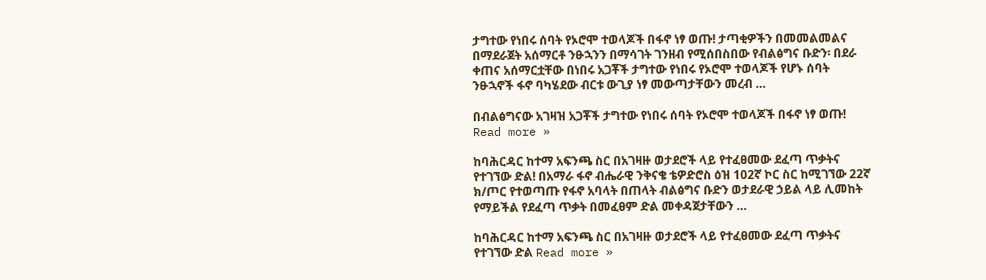ታግተው የነበሩ ሰባት የኦሮሞ ተወላጆች በፋኖ ነፃ ወጡ! ታጣቂዎችን በመመልመልና በማደራጀት አሰማርቶ ንፁኋንን በማሳገት ገንዘብ የሚሰበስበው የብልፅግና ቡድን፡ በደራ ቀጠና አሰማርቷቸው በነበሩ አጋቾች ታግተው የነበሩ የኦሮሞ ተወላጆች የሆኑ ሰባት ንፁኋኖች ፋኖ ባካሄደው ብርቱ ውጊያ ነፃ መውጣታቸውን መረብ …

በብልፅግናው አገዛዝ አጋቾች ታግተው የነበሩ ሰባት የኦሮሞ ተወላጆች በፋኖ ነፃ ወጡ! Read more »

ከባሕርዳር ከተማ አፍንጫ ስር በአገዛዙ ወታደሮች ላይ የተፈፀመው ደፈጣ ጥቃትና የተገኘው ድል! በአማራ ፋኖ ብሔራዊ ንቅናቄ ቴዎድሮስ ዕዝ 102ኛ ኮር ስር ከሚገኘው 22ኛ ክ/ጦር የተወጣጡ የፋኖ አባላት በጠላት ብልፅግና ቡድን ወታደራዊ ኃይል ላይ ሊመከት የማይችል የደፈጣ ጥቃት በመፈፀም ድል መቀዳጀታቸውን …

ከባሕርዳር ከተማ አፍንጫ ስር በአገዛዙ ወታደሮች ላይ የተፈፀመው ደፈጣ ጥቃትና የተገኘው ድል Read more »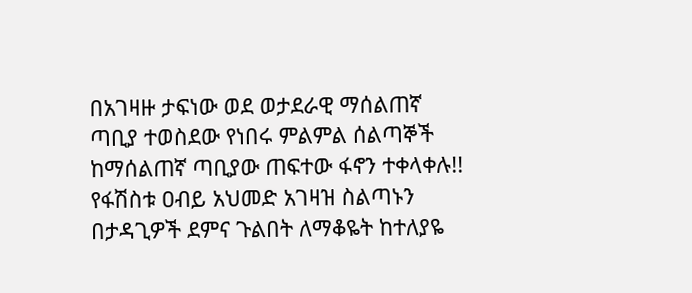በአገዛዙ ታፍነው ወደ ወታደራዊ ማሰልጠኛ ጣቢያ ተወስደው የነበሩ ምልምል ሰልጣኞች ከማሰልጠኛ ጣቢያው ጠፍተው ፋኖን ተቀላቀሉ!! የፋሽስቱ ዐብይ አህመድ አገዛዝ ስልጣኑን በታዳጊዎች ደምና ጉልበት ለማቆዬት ከተለያዬ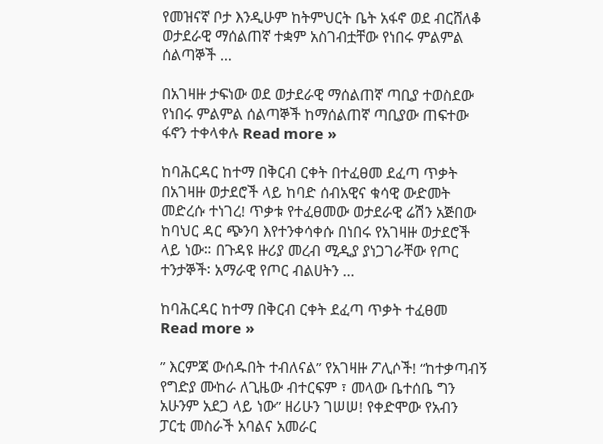የመዝናኛ ቦታ እንዲሁም ከትምህርት ቤት አፋኖ ወደ ብርሸለቆ ወታደራዊ ማሰልጠኛ ተቋም አስገብቷቸው የነበሩ ምልምል ሰልጣኞች …

በአገዛዙ ታፍነው ወደ ወታደራዊ ማሰልጠኛ ጣቢያ ተወስደው የነበሩ ምልምል ሰልጣኞች ከማሰልጠኛ ጣቢያው ጠፍተው ፋኖን ተቀላቀሉ Read more »

ከባሕርዳር ከተማ በቅርብ ርቀት በተፈፀመ ደፈጣ ጥቃት በአገዛዙ ወታደሮች ላይ ከባድ ሰብአዊና ቁሳዊ ውድመት መድረሱ ተነገረ! ጥቃቱ የተፈፀመው ወታደራዊ ሬሽን አጅበው ከባህር ዳር ጭንባ እየተንቀሳቀሱ በነበሩ የአገዛዙ ወታደሮች ላይ ነው። በጉዳዩ ዙሪያ መረብ ሚዲያ ያነጋገራቸው የጦር ተንታኞች፡ አማራዊ የጦር ብልሀትን …

ከባሕርዳር ከተማ በቅርብ ርቀት ደፈጣ ጥቃት ተፈፀመ Read more »

” እርምጃ ውሰዱበት ተብለናል” የአገዛዙ ፖሊሶች! “ከተቃጣብኝ የግድያ ሙከራ ለጊዜው ብተርፍም ፣ መላው ቤተሰቤ ግን አሁንም አደጋ ላይ ነው” ዘሪሁን ገሠሠ! የቀድሞው የአብን ፓርቲ መስራች አባልና አመራር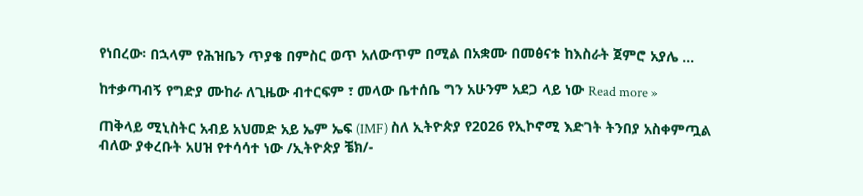የነበረው፡ በኋላም የሕዝቤን ጥያቄ በምስር ወጥ አለውጥም በሚል በአቋሙ በመፅናቱ ከእስራት ጀምሮ አያሌ …

ከተቃጣብኝ የግድያ ሙከራ ለጊዜው ብተርፍም ፣ መላው ቤተሰቤ ግን አሁንም አደጋ ላይ ነው Read more »

ጠቅላይ ሚኒስትር አብይ አህመድ አይ ኤም ኤፍ (IMF) ስለ ኢትዮጵያ የ2026 የኢኮኖሚ እድገት ትንበያ አስቀምጧል ብለው ያቀረቡት አሀዝ የተሳሳተ ነው /ኢትዮጵያ ቼክ/-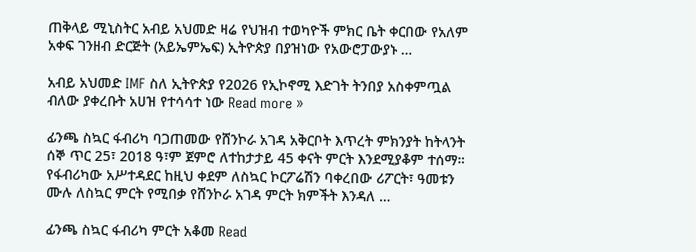ጠቅላይ ሚኒስትር አብይ አህመድ ዛሬ የህዝብ ተወካዮች ምክር ቤት ቀርበው የአለም አቀፍ ገንዘብ ድርጅት (አይኤምኤፍ) ኢትዮጵያ በያዝነው የአውሮፓውያኑ …

አብይ አህመድ IMF ስለ ኢትዮጵያ የ2026 የኢኮኖሚ እድገት ትንበያ አስቀምጧል ብለው ያቀረቡት አሀዝ የተሳሳተ ነው Read more »

ፊንጫ ስኳር ፋብሪካ ባጋጠመው የሸንኮራ አገዳ አቅርቦት እጥረት ምክንያት ከትላንት ሰኞ ጥር 25፣ 2018 ዓ፣ም ጀምሮ ለተከታታይ 45 ቀናት ምርት እንደሚያቆም ተሰማ። የፋብሪካው አሥተዳደር ከዚህ ቀደም ለስኳር ኮርፖሬሽን ባቀረበው ሪፖርት፣ ዓመቱን ሙሉ ለስኳር ምርት የሚበቃ የሸንኮራ አገዳ ምርት ክምችት እንዳለ …

ፊንጫ ስኳር ፋብሪካ ምርት አቆመ Read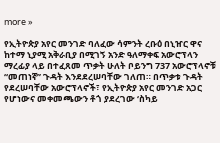more »

የኢትዮጵያ አየር መንገድ ባለፈው ሳምንት ረቡዕ በኒዠር ዋና ከተማ ኒያሚ አቅራቢያ በሚገኝ አንድ ዓለማቀፍ አውሮፕላን ማረፊያ ላይ በተፈጸመ ጥቃት ሁለት ቦይንግ 737 አውሮፕላኖቹ “መጠነኛ” ጉዳት እንደደረሠባቸው ገለጠ። በጥቃቱ ጉዳት የደረሠባቸው አውሮፕላኖች፣ የኢትዮጵያ አየር መንገድ አጋር የሆነውና መቀመጫውን ቶጎ ያደረገው ‘ስካይ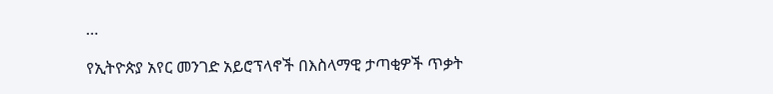…

የኢትዮጵያ አየር መንገድ አይሮፕላኖች በእስላማዊ ታጣቂዎች ጥቃት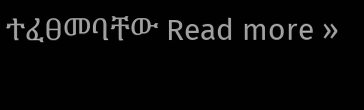ተፈፀመባቸው Read more »